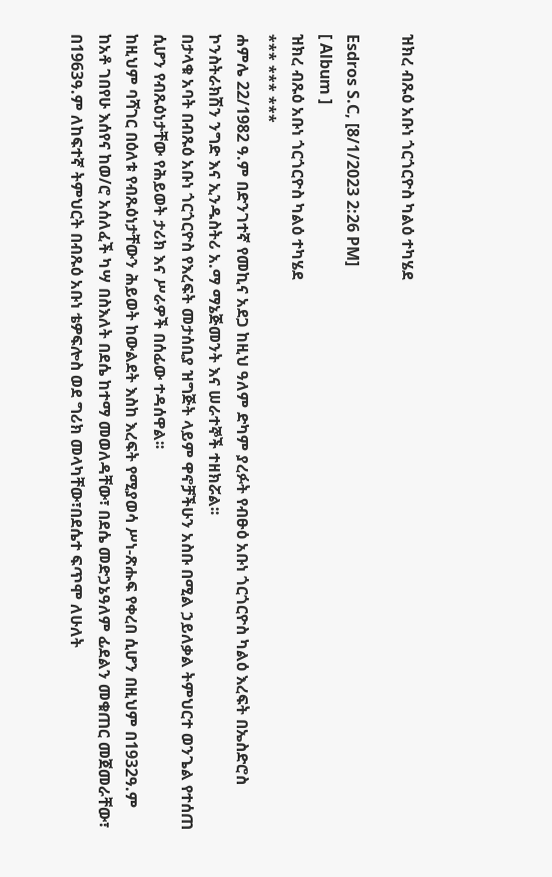ዝክረ ብጹዕ አቡነ ጎርጎርዮስ ካልዕ ተካሄደ

Esdros S.C, [8/1/2023 2:26 PM]
[ Album ]
ዝክረ ብጹዕ አቡነ ጎርጎርዮስ ካልዕ ተካሄደ
*** *** ***
ሐምሌ 22/1982 ዓ.ም በድንገተኛ የመኪና አደጋ ከዚህ ዓለም ድካም ያረፉት የብፁዕ አቡነ ጎርጎርዮስ ካልዕ እረፍት በኤስድሮስ ኮንስትራክሽን ንግድ እና ኢንዱስትሪ አ.ማ ማኔጅመንት እና ሠራተኞች ተዘክሯል፡፡
በታላቁ አባት በብጹዕ አቡነ ጎርጎርዮስ የእረፍት መታሰቢያ ዝግጅት ላይም ዋኖቻችሁን አስቡ በሚል ኃይለቃል ትምህርተ ወንጌል የተሰጠ ሲሆን የብጹዕነታቸው የሕይወት ታሪክ እና ሥራዎች በሰፊው ተዳሰዋል፡፡
ከዚህም ባሻገር በዕለቱ የብጹዕነታቸውን ሕይወት ከውልደት እስከ እረፍት የሚያወሳ ሥነ-ጽሑፍ የቀረበ ሲሆን በዚህም በ1932ዓ.ም ከአቶ ገበየሁ እሰየና ከወ/ሮ አሰለፈች ካሣ በስእለት በደሴ ከተማ መወለዳቸው፣ በደሴ መድኃኔዓለም ፊደልን መቁጠር መጀመራቸው፣ በ1963ዓ.ም ለከፍተኛ ትምህርት በብጹዕ አቡነ ቴዎፍሎስ ወደ ግሪክ መላካቸው፣በደሴተ ፍጥሞ ለሁለት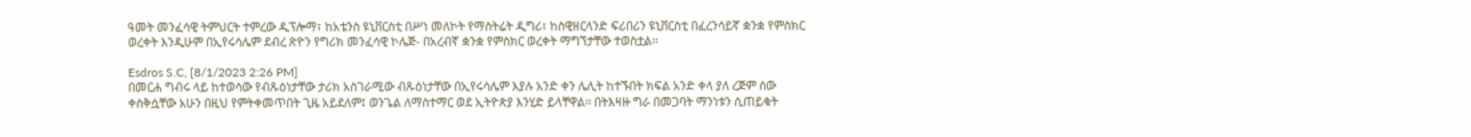ዓመት መንፈሳዊ ትምህርት ተምረው ዲፕሎማ፣ ከአቴንስ ዩኒቨርስቲ በሥነ መለኮት የማስትሬት ዲግሪ፣ ከስዊዘርላንድ ፍሪበሪን ዩኒቨርስቲ በፈረንሳይኛ ቋንቋ የምስክር ወረቀት እንዲሁም በኢየሩሳሌም ደብረ ጽዮን የግሪክ መንፈሳዊ ኮሌጅ- በአረብኛ ቋንቋ የምስክር ወረቀት ማግኘታቸው ተወስቷል፡፡

Esdros S.C, [8/1/2023 2:26 PM]
በመርሐ ግብሩ ላይ ከተወሳው የብጹዕነታቸው ታሪክ አስገራሚው ብጹዕነታቸው በኢየሩሳሌም እያሉ አንድ ቀን ሌሊት ከተኙበት ክፍል አንድ ቀላ ያለ ረጅም ሰው ቀስቅሷቸው አሁን በዚህ የምትቀመጥበት ጊዜ አይደለም፤ ወንጌል ለማስተማር ወደ ኢትዮጵያ እንሂድ ይላቸዋል፡፡ በትእዛዙ ግራ በመጋባት ማንነቱን ሲጠይቁት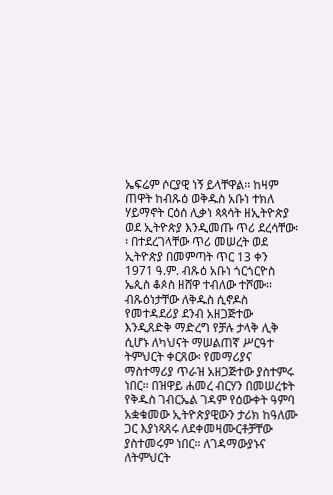ኤፍሬም ሶርያዊ ነኝ ይላቸዋል፡፡ ከዛም ጠዋት ከብጹዕ ወቅዱስ አቡነ ተክለ ሃይማኖት ርዕሰ ሊቃነ ጳጳሳት ዘኢትዮጵያ ወደ ኢትዮጵያ እንዲመጡ ጥሪ ደረሳቸው፡፡ በተደረገላቸው ጥሪ መሠረት ወደ ኢትዮጵያ በመምጣት ጥር 13 ቀን 1971 ዓ.ም. ብጹዕ አቡነ ጎርጎርዮስ ኤጲስ ቆጶስ ዘሸዋ ተብለው ተሾሙ፡፡
ብጹዕነታቸው ለቅዱስ ሲኖዶስ የመተዳደሪያ ደንብ አዘጋጅተው እንዲጸድቅ ማድረግ የቻሉ ታላቅ ሊቅ ሲሆኑ ለካህናት ማሠልጠኛ ሥርዓተ ትምህርት ቀርጸው፡ የመማሪያና ማስተማሪያ ጥራዝ አዘጋጅተው ያስተምሩ ነበር፡፡ በዝዋይ ሐመረ ብርሃን በመሠረቱት የቅዱስ ገብርኤል ገዳም የዕውቀት ዓምባ አቋቁመው ኢትዮጵያዊውን ታሪክ ከዓለሙ ጋር እያነጻጸሩ ለደቀመዛሙርቶቻቸው ያስተመሩም ነበር። ለገዳማውያኑና ለትምህርት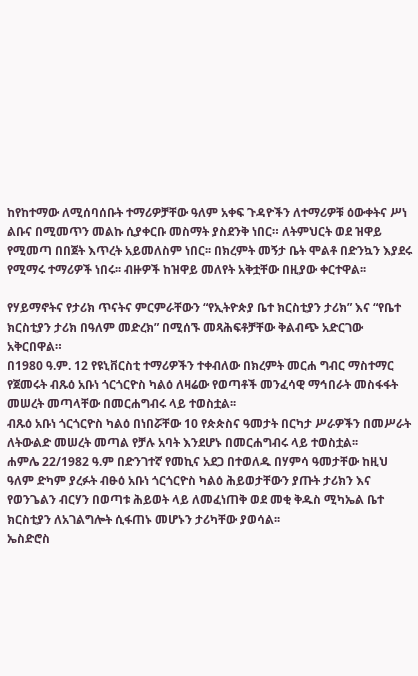ከየከተማው ለሚሰባሰቡት ተማሪዎቻቸው ዓለም አቀፍ ጉዳዮችን ለተማሪዎቹ ዕውቀትና ሥነ ልቡና በሚመጥን መልኩ ሲያቀርቡ መስማት ያስደንቅ ነበር። ለትምህርት ወደ ዝዋይ የሚመጣ በበጀት እጥረት አይመለስም ነበር፡፡ በክረምት መኝታ ቤት ሞልቶ በድንኳን እያደሩ የሚማሩ ተማሪዎች ነበሩ፡፡ ብዙዎች ከዝዋይ መለየት አቅቷቸው በዚያው ቀርተዋል፡፡

የሃይማኖትና የታሪክ ጥናትና ምርምራቸውን “የኢትዮጵያ ቤተ ክርስቲያን ታሪክ” እና “የቤተ ክርስቲያን ታሪክ በዓለም መድረክ” በሚሰኙ መጻሕፍቶቻቸው ቅልብጭ አድርገው አቅርበዋል።
በ1980 ዓ.ም. 12 የዩኒቨርስቲ ተማሪዎችን ተቀብለው በክረምት መርሐ ግብር ማስተማር የጀመሩት ብጹዕ አቡነ ጎርጎርዮስ ካልዕ ለዛሬው የወጣቶች መንፈሳዊ ማኅበራት መስፋፋት መሠረት መጣላቸው በመርሐግብሩ ላይ ተወስቷል፡፡
ብጹዕ አቡነ ጎርጎርዮስ ካልዕ በነበሯቸው 10 የጵጵስና ዓመታት በርካታ ሥራዎችን በመሥራት ለትውልድ መሠረት መጣል የቻሉ አባት እንደሆኑ በመርሐግብሩ ላይ ተወስቷል፡፡
ሐምሌ 22/1982 ዓ.ም በድንገተኛ የመኪና አደጋ በተወለዱ በሃምሳ ዓመታቸው ከዚህ ዓለም ድካም ያረፉት ብፁዕ አቡነ ጎርጎርዮስ ካልዕ ሕይወታቸውን ያጡት ታሪክን እና የወንጌልን ብርሃን በወጣቱ ሕይወት ላይ ለመፈነጠቅ ወደ መቂ ቅዱስ ሚካኤል ቤተ ክርስቲያን ለአገልግሎት ሲፋጠኑ መሆኑን ታሪካቸው ያወሳል፡፡
ኤስድሮስ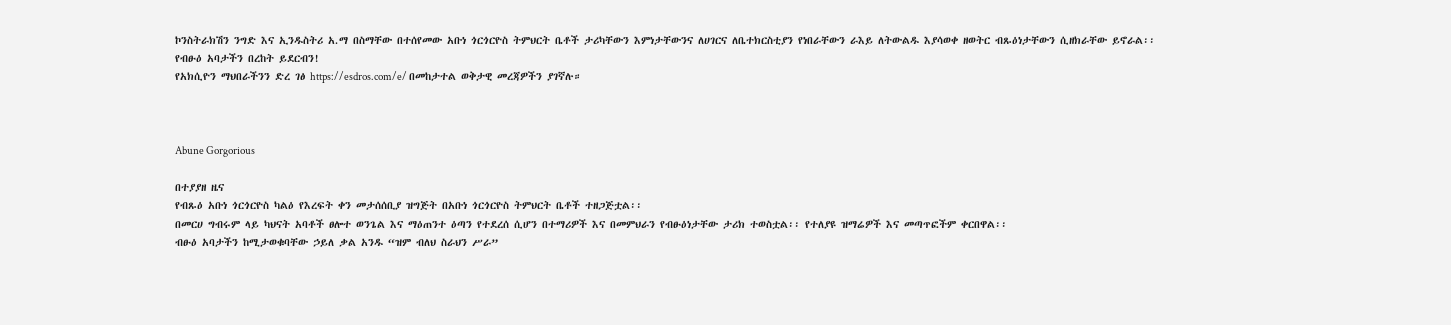ኮንስትራክሽን ንግድ እና ኢንዱስትሪ አ.ማ በስማቸው በተሰየመው አቡነ ጎርጎርዮስ ትምህርት ቤቶች ታሪካቸውን እምነታቸውንና ለሀገርና ለቤተክርስቲያን የነበራቸውን ራእይ ለትውልዱ እያሳወቀ ዘወትር ብጹዕነታቸውን ሲዘክራቸው ይኖራል፡፡
የብፁዕ አባታችን በረከት ይደርብን!
የአክሲዮን ማህበራችንን ድረ ገፅ https://esdros.com/e/ በመከታተል ወቅታዊ መረጃዎችን ያገኛሉ።



Abune Gorgorious

በተያያዘ ዜና
የብጹዕ አቡነ ጎርጎርዮስ ካልዕ የእረፍት ቀን መታሰሰቢያ ዝግጅት በአቡነ ጎርጎርዮስ ትምህርት ቤቶች ተዘጋጅቷል፡፡
በመርሀ ግብሩም ላይ ካህናት አባቶች ፀሎተ ወንጌል እና ማዕጠንተ ዕጣን የተደረሰ ሲሆን በተማሪዎች እና በመምህራን የብፁዕነታቸው ታሪክ ተወስቷል፡፡ የተለያዩ ዝማሬዎች እና መጣጥፎችም ቀርበዋል፡፡
ብፁዕ አባታችን ከሚታወቁባቸው ኃይለ ቃል አንዱ “ዝም ብለህ ስራህን ሥራ”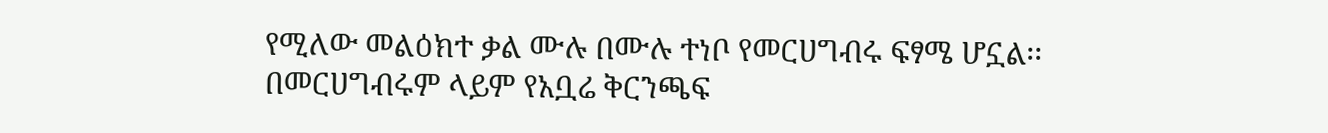የሚለው መልዕክተ ቃል ሙሉ በሙሉ ተነቦ የመርሀግብሩ ፍፃሜ ሆኗል፡፡
በመርሀግብሩም ላይም የአቧሬ ቅርንጫፍ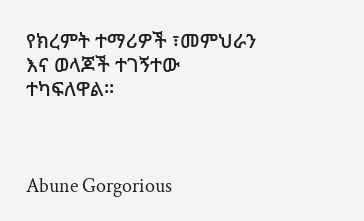የክረምት ተማሪዎች ፣መምህራን እና ወላጆች ተገኝተው ተካፍለዋል።



Abune Gorgorious